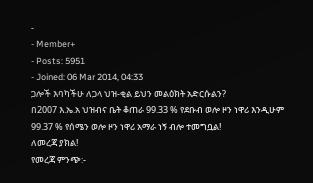-
- Member+
- Posts: 5951
- Joined: 06 Mar 2014, 04:33
ጋሎች እባካችሁ ለጋላ ህዝ-ቂል ይህን መልዕክት አድርሱልን?
በ2007 እ.ኤ.አ ህዝብና ቤት ቆጠራ 99.33 % የደቡብ ወሎ ዞን ነዋሪ እንዲሁም 99.37 % የሰሜን ወሎ ዞን ነዋሪ አማራ ነኝ ብሎ ተመግቧል!
ለመረጃ ያክል!
የመረጃ ምንጭ:-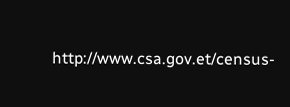http://www.csa.gov.et/census-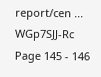report/cen ... WGp7SJJ-Rc
Page 145 - 146